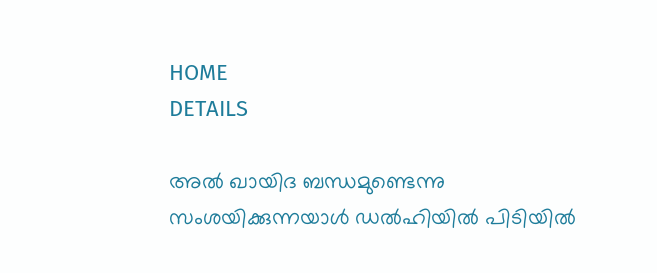HOME
DETAILS

അല്‍ ഖായിദ ബന്ധമുണ്ടെന്നു സംശയിക്കുന്നയാള്‍ ഡല്‍ഹിയില്‍ പിടിയില്‍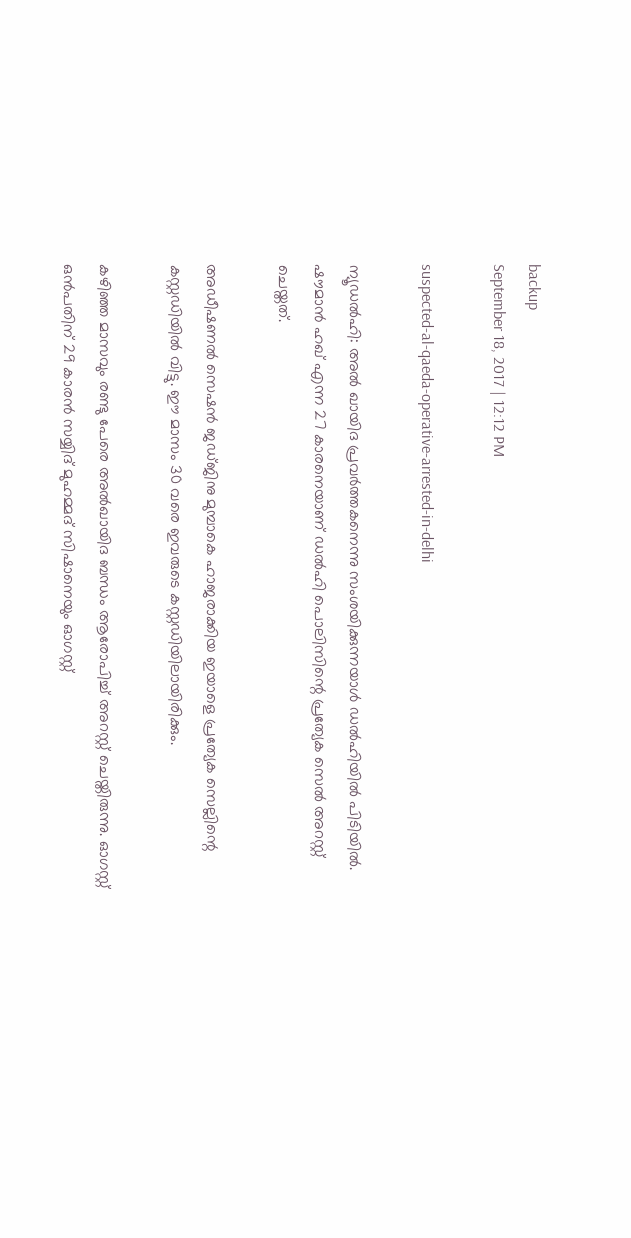backup
September 18, 2017 | 12:12 PM

suspected-al-qaeda-operative-arrested-in-delhi

ന്യൂഡല്‍ഹി: അല്‍ ഖായിദ പ്രവര്‍ത്തകനെന്നു സംശയിക്കുന്നയാള്‍ ഡല്‍ഹിയില്‍ പിടിയില്‍. ഷൗമാന്‍ ഹഖ് എന്ന 27 കാരനെയാണ് ഡല്‍ഹി പൊലിസിന്റെ പ്രത്യേക സെല്‍ അറസ്റ്റ് ചെയ്തത്.

അഡീഷണല്‍ സെഷന്‍ ജഡ്ജിനു മുമ്പാകെ ഹാജരാക്കിയ ഇയാളെ പ്രത്യേക സെല്ലിന്റെ കസ്റ്റഡിയില്‍ വിട്ടു. ഈ മാസം 30 വരെ ഇവരുടെ കസ്റ്റഡിയിലായിരിക്കും.

കഴിഞ്ഞ മാസവും രണ്ടു പേരെ അല്‍ഖായിദ ബന്ധം ആരോപിച്ച് അറസ്റ്റ് ചെയ്തിരുന്നു. ഓഗസ്റ്റ് ഒന്‍പതിന് 29 കാരന്‍ സയ്യിദ് മുഹമ്മദ് സിഷാനെയും ഓഗസ്റ്റ്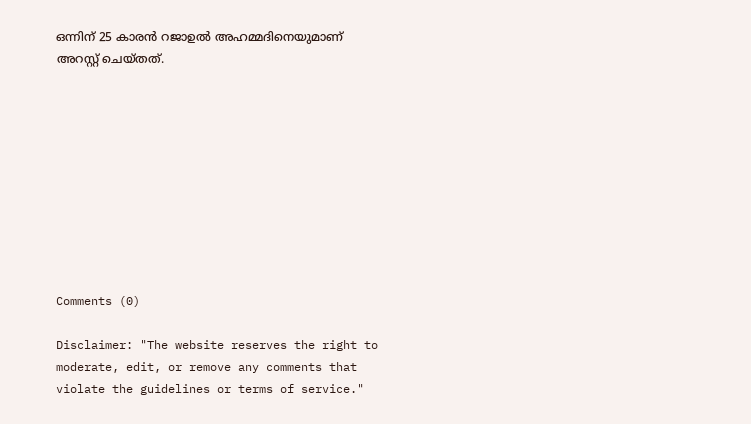ഒന്നിന് 25 കാരന്‍ റജാഉല്‍ അഹമ്മദിനെയുമാണ് അറസ്റ്റ് ചെയ്തത്.










Comments (0)

Disclaimer: "The website reserves the right to moderate, edit, or remove any comments that violate the guidelines or terms of service."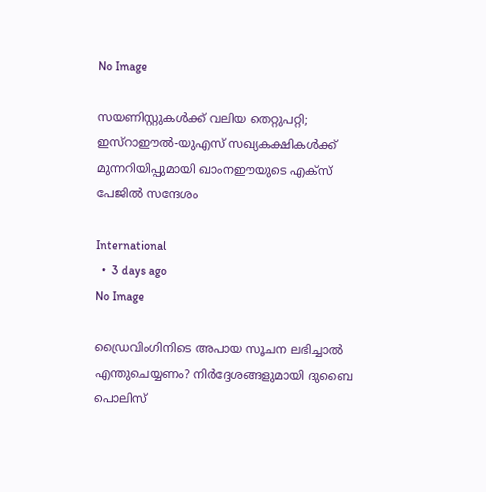No Image

സയണിസ്റ്റുകള്‍ക്ക് വലിയ തെറ്റുപറ്റി; ഇസ്‌റാഈല്‍-യുഎസ് സഖ്യകക്ഷികള്‍ക്ക് മുന്നറിയിപ്പുമായി ഖാംനഈയുടെ എക്‌സ് പേജില്‍ സന്ദേശം

International
  •  3 days ago
No Image

ഡ്രൈവിംഗിനിടെ അപായ സൂചന ലഭിച്ചാൽ എന്തുചെയ്യണം? നിർദ്ദേശങ്ങളുമായി ദുബൈ പൊലിസ്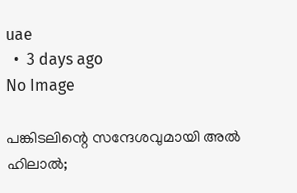uae
  •  3 days ago
No Image

പങ്കിടലിന്റെ സന്ദേശവുമായി അല്‍ ഹിലാല്‍;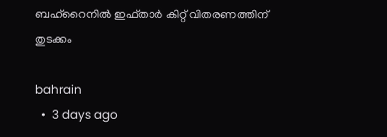ബഹ്‌റൈനില്‍ ഇഫ്താര്‍ കിറ്റ് വിതരണത്തിന് തുടക്കം

bahrain
  •  3 days ago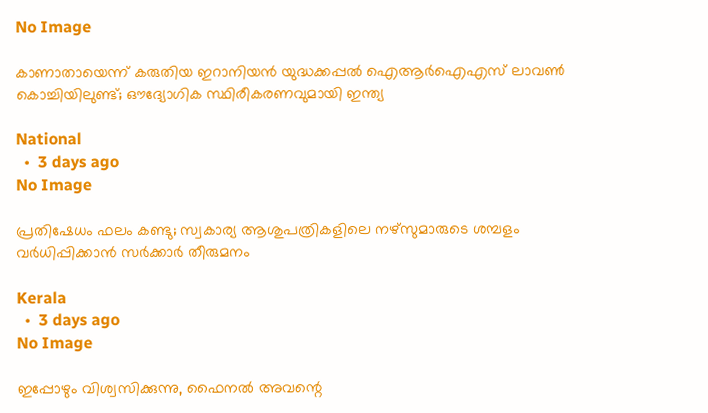No Image

കാണാതായെന്ന് കരുതിയ ഇറാനിയൻ യുദ്ധക്കപ്പൽ ഐആർഐഎസ് ലാവൺ കൊച്ചിയിലുണ്ട്; ഔദ്യോഗിക സ്ഥിരീകരണവുമായി ഇന്ത്യ

National
  •  3 days ago
No Image

പ്രതിഷേധം ഫലം കണ്ടു; സ്വകാര്യ ആശുപത്രികളിലെ നഴ്‌സുമാരുടെ ശമ്പളം വര്‍ധിപ്പിക്കാന്‍ സര്‍ക്കാര്‍ തീരുമനം

Kerala
  •  3 days ago
No Image

ഇപ്പോഴും വിശ്വസിക്കുന്നു, ഫൈനൽ അവന്റെ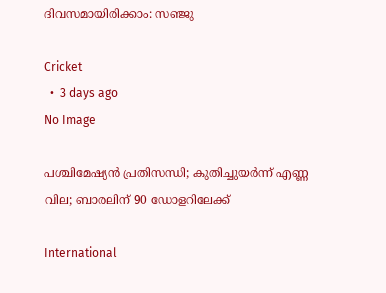ദിവസമായിരിക്കാം: സഞ്ജു

Cricket
  •  3 days ago
No Image

പശ്ചിമേഷ്യന്‍ പ്രതിസന്ധി; കുതിച്ചുയര്‍ന്ന് എണ്ണ വില; ബാരലിന് 90 ഡോളറിലേക്ക്

International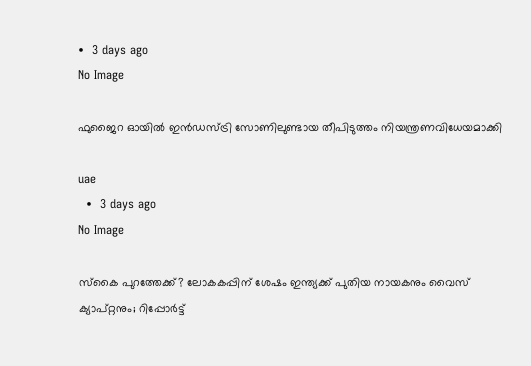•  3 days ago
No Image

ഫുജൈറ ഓയിൽ ഇൻഡസ്ട്രി സോണിലുണ്ടായ തീപിടുത്തം നിയന്ത്രണവിധേയമാക്കി

uae
  •  3 days ago
No Image

സ്‌കൈ പുറത്തേക്ക്? ലോകകപ്പിന് ശേഷം ഇന്ത്യക്ക് പുതിയ നായകനും വൈസ് ക്യാപ്റ്റനും; റിപ്പോർട്ട്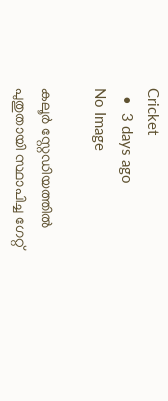Cricket
  •  3 days ago
No Image

കലൂര്‍ സ്റ്റേഡിയത്തില്‍ പുതുതായി സ്ഥാപിച്ച ഗേറ്റ്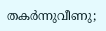തകര്‍ന്നുവീണു;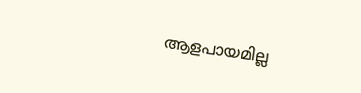ആളപായമില്ല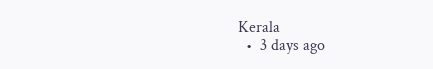Kerala
  •  3 days ago